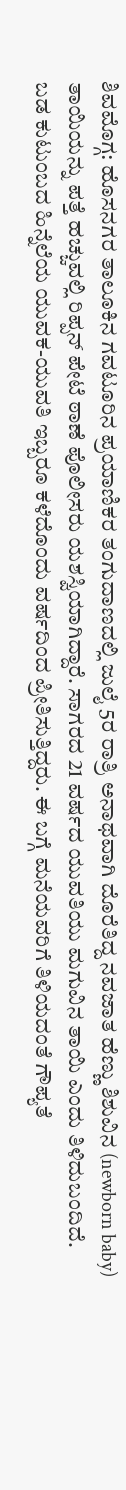ಶಿವಮೊಗ್ಗ: ಹೊಸನಗರ ತಾಲೂಕಿನ ಗವಟೂರಿನ ಪ್ರಯಾಣಿಕರ ತಂಗುದಾಣದಲ್ಲಿ ಜುಲೈ 5ರ ರಾತ್ರಿ ಅನಾಥವಾಗಿ ದೊರೆತಿದ್ದ ನವಜಾತ ಹೆಣ್ಣು ಶಿಶುವಿನ (newborn baby) ತಾಯಿಯನ್ನು ಪತ್ತೆ ಹಚ್ಚುವಲ್ಲಿ ರಿಪ್ಪನ್ ಪೇಟೆ ಠಾಣೆ ಪೊಲೀಸರು ಯಶಸ್ವಿಯಾಗಿದ್ದಾರೆ. ಸಾಗರದ 21 ವರ್ಷದ ಯುವತಿಯು ಮಗುವಿನ ತಾಯಿ ಎಂದು ತಿಳಿದುಬಂದಿದೆ.
ಬಡ ಕುಟುಂಬದ ಹಿನ್ನೆಲೆಯ ಯುವಕ-ಯುವತಿ ಇಬ್ಬರೂ ಕಳೆದೊಂದು ವರ್ಷದಿಂದ ಪ್ರೀತಿಸುತ್ತಿದ್ದರು. ಈ ಬಗ್ಗೆ ಮನೆಯವರಿಗೆ ತಿಳಿಯದಂತೆ ಗೌಪ್ಯತೆ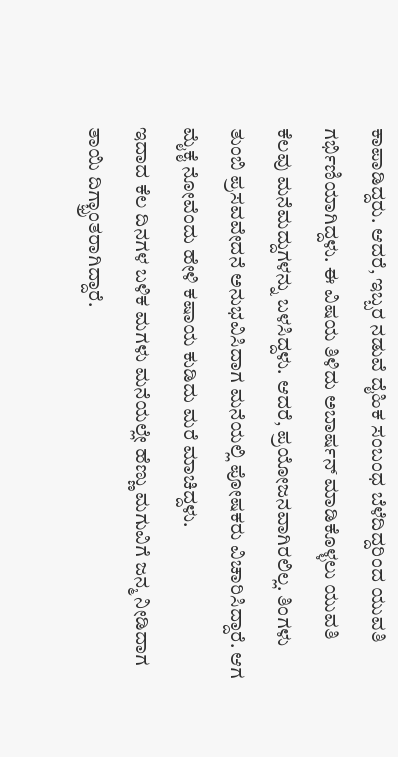ಕಾಪಾಡಿದ್ದರು. ಆದರೆ, ಇಬ್ಬರ ನಡುವೆ ದೈಹಿಕ ಸಂಬಂಧ ಬೆಳೆದಿದ್ದರಿಂದ ಯುವತಿ ಗರ್ಭಿಣಿಯಾಗಿದ್ದಳು. ಈ ವಿಷಯ ತಿಳಿದು ಅಬಾರ್ಷನ್ ಮಾಡಿಕೊಳ್ಳಲು ಯುವತಿ ಕೆಲವು ಮನೆಮದ್ದುಗಳನ್ನು ಬಳಸಿದ್ದಳು. ಆದರೆ, ಪ್ರಯೋಜನವಾಗಿರಲಿಲ್ಲ. ತಿಂಗಳು ತುಂಬಿ ಪ್ರಸವವೇದನೆ ಅನುಭವಿಸಿದಾಗ ಮನೆಯಲ್ಲಿ ಪೋಷಕರು ವಿಚಾರಿಸಿದ್ದಾರೆ. ಆಗ ಮೈಕೈ ನೋವೆಂದು ಹೇಳಿ ಕಷಾಯ ಕುಡಿದು ಮರೆ ಮಾಚಿದ್ದಳು.
ಇದಾದ ಕೆಲ ದಿನಗಳ ಬಳಿಕ ಮಗಳು ಮನೆಯಲ್ಲೇ ಹೆಣ್ಣು ಮಗುವಿಗೆ ಜನ್ಮ ನೀಡಿದಾಗ ತಾಯಿ ದಿಗ್ಭ್ರಾಂತರಾಗಿದ್ದಾರೆ.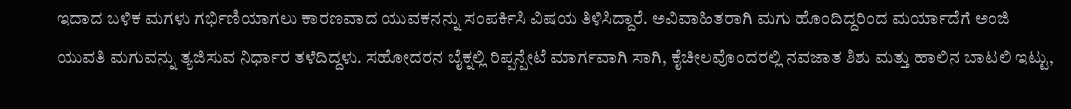ಇದಾದ ಬಳಿಕ ಮಗಳು ಗರ್ಭಿಣಿಯಾಗಲು ಕಾರಣವಾದ ಯುವಕನನ್ನು ಸಂಪರ್ಕಿಸಿ ವಿಷಯ ತಿಳಿಸಿದ್ದಾರೆ. ಅವಿವಾಹಿತರಾಗಿ ಮಗು ಹೊಂದಿದ್ದರಿಂದ ಮರ್ಯಾದೆಗೆ ಅಂಜಿ ಯುವತಿ ಮಗುವನ್ನು ತ್ಯಜಿಸುವ ನಿರ್ಧಾರ ತಳೆದಿದ್ದಳು. ಸಹೋದರನ ಬೈಕ್ನಲ್ಲಿ ರಿಪ್ಪನ್ಪೇಟೆ ಮಾರ್ಗವಾಗಿ ಸಾಗಿ, ಕೈಚೀಲವೊಂದರಲ್ಲಿ ನವಜಾತ ಶಿಶು ಮತ್ತು ಹಾಲಿನ ಬಾಟಲಿ ಇಟ್ಟು,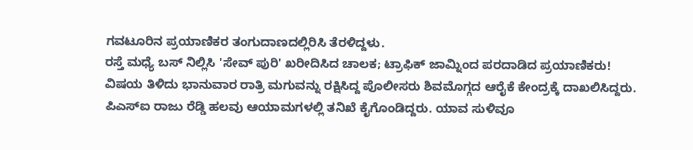ಗವಟೂರಿನ ಪ್ರಯಾಣಿಕರ ತಂಗುದಾಣದಲ್ಲಿರಿಸಿ ತೆರಳಿದ್ದಳು.
ರಸ್ತೆ ಮಧ್ಯೆ ಬಸ್ ನಿಲ್ಲಿಸಿ 'ಸೇವ್ ಪುರಿ' ಖರೀದಿಸಿದ ಚಾಲಕ; ಟ್ರಾಫಿಕ್ ಜಾಮ್ನಿಂದ ಪರದಾಡಿದ ಪ್ರಯಾಣಿಕರು!
ವಿಷಯ ತಿಳಿದು ಭಾನುವಾರ ರಾತ್ರಿ ಮಗುವನ್ನು ರಕ್ಷಿಸಿದ್ದ ಪೊಲೀಸರು ಶಿವಮೊಗ್ಗದ ಆರೈಕೆ ಕೇಂದ್ರಕ್ಕೆ ದಾಖಲಿಸಿದ್ದರು. ಪಿಎಸ್ಐ ರಾಜು ರೆಡ್ಡಿ ಹಲವು ಆಯಾಮಗಳಲ್ಲಿ ತನಿಖೆ ಕೈಗೊಂಡಿದ್ದರು. ಯಾವ ಸುಳಿವೂ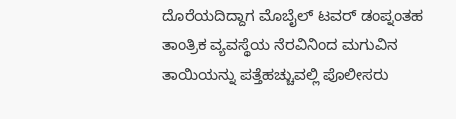ದೊರೆಯದಿದ್ದಾಗ ಮೊಬೈಲ್ ಟವರ್ ಡಂಪ್ನಂತಹ ತಾಂತ್ರಿಕ ವ್ಯವಸ್ಥೆಯ ನೆರವಿನಿಂದ ಮಗುವಿನ ತಾಯಿಯನ್ನು ಪತ್ತೆಹಚ್ಚುವಲ್ಲಿ ಪೊಲೀಸರು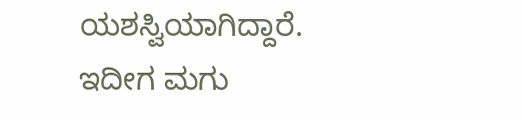ಯಶಸ್ವಿಯಾಗಿದ್ದಾರೆ. ಇದೀಗ ಮಗು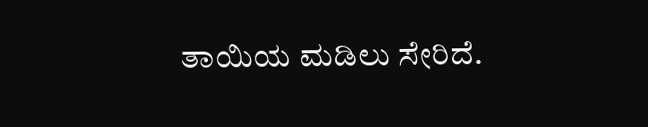ತಾಯಿಯ ಮಡಿಲು ಸೇರಿದೆ.